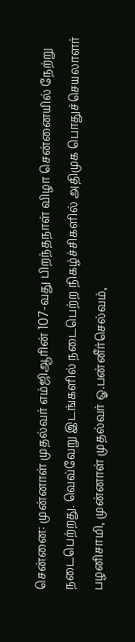சென்னை: முன்னாள் முதல்வர் எம்ஜிஆரின் 107-வது பிறந்தநாள் விழா சென்னையில் நேற்று நடைபெற்றது. வெவ்வேறு இடங்களில் நடைபெற்ற நிகழ்ச்சிகளில் அதிமுக பொதுச்செயலாளர் பழனிசாமி, முன்னாள் முதல்வர் ஓ.பன்னீர்செல்வம்,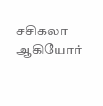சசிகலா ஆகியோர்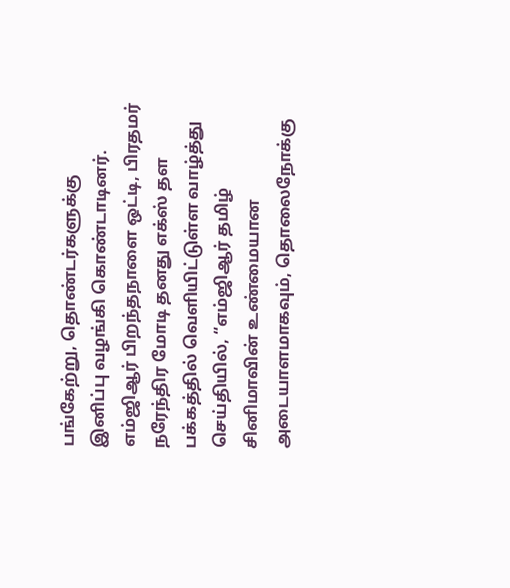பங்கேற்று, தொண்டர்களுக்கு இனிப்பு வழங்கி கொண்டாடினர்.
எம்ஜிஆர் பிறந்தநாளை ஒட்டி, பிரதமர் நரேந்திர மோடி தனது எக்ஸ் தள பக்கத்தில் வெளியிட்டுள்ள வாழ்த்து செய்தியில், “எம்ஜிஆர் தமிழ் சினிமாவின் உண்மையான அடையாளமாகவும், தொலைநோக்கு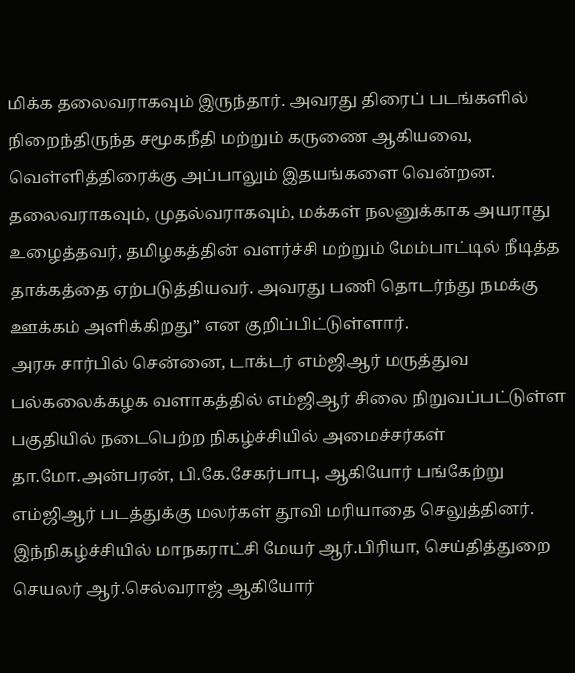மிக்க தலைவராகவும் இருந்தார். அவரது திரைப் படங்களில் நிறைந்திருந்த சமூகநீதி மற்றும் கருணை ஆகியவை, வெள்ளித்திரைக்கு அப்பாலும் இதயங்களை வென்றன. தலைவராகவும், முதல்வராகவும், மக்கள் நலனுக்காக அயராது உழைத்தவர், தமிழகத்தின் வளர்ச்சி மற்றும் மேம்பாட்டில் நீடித்த தாக்கத்தை ஏற்படுத்தியவர். அவரது பணி தொடர்ந்து நமக்கு ஊக்கம் அளிக்கிறது” என குறிப்பிட்டுள்ளார்.
அரசு சார்பில் சென்னை, டாக்டர் எம்ஜிஆர் மருத்துவ பல்கலைக்கழக வளாகத்தில் எம்ஜிஆர் சிலை நிறுவப்பட்டுள்ள பகுதியில் நடைபெற்ற நிகழ்ச்சியில் அமைச்சர்கள் தா.மோ.அன்பரன், பி.கே.சேகர்பாபு, ஆகியோர் பங்கேற்று எம்ஜிஆர் படத்துக்கு மலர்கள் தூவி மரியாதை செலுத்தினர். இந்நிகழ்ச்சியில் மாநகராட்சி மேயர் ஆர்.பிரியா, செய்தித்துறை செயலர் ஆர்.செல்வராஜ் ஆகியோர்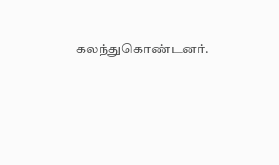கலந்துகொண்டனர்.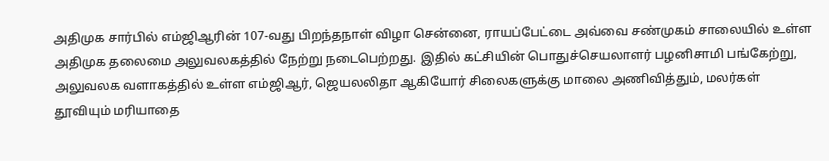அதிமுக சார்பில் எம்ஜிஆரின் 107-வது பிறந்தநாள் விழா சென்னை, ராயப்பேட்டை அவ்வை சண்முகம் சாலையில் உள்ள அதிமுக தலைமை அலுவலகத்தில் நேற்று நடைபெற்றது. இதில் கட்சியின் பொதுச்செயலாளர் பழனிசாமி பங்கேற்று, அலுவலக வளாகத்தில் உள்ள எம்ஜிஆர், ஜெயலலிதா ஆகியோர் சிலைகளுக்கு மாலை அணிவித்தும், மலர்கள் தூவியும் மரியாதை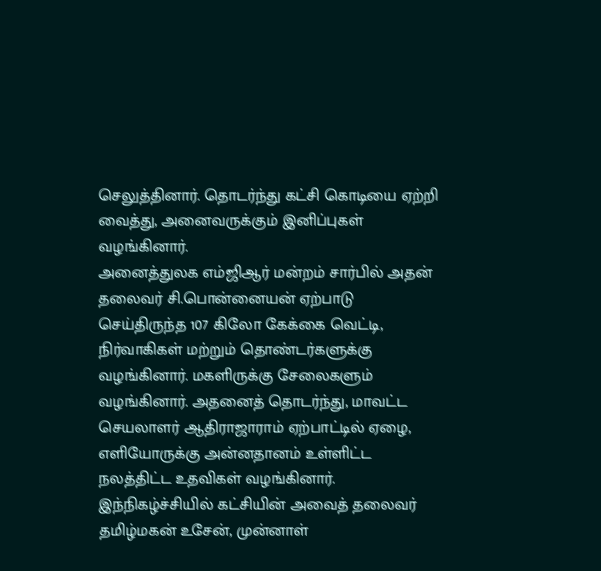செலுத்தினார். தொடர்ந்து கட்சி கொடியை ஏற்றி வைத்து, அனைவருக்கும் இனிப்புகள் வழங்கினார்.
அனைத்துலக எம்ஜிஆர் மன்றம் சார்பில் அதன் தலைவர் சி.பொன்னையன் ஏற்பாடு செய்திருந்த 107 கிலோ கேக்கை வெட்டி, நிர்வாகிகள் மற்றும் தொண்டர்களுக்கு வழங்கினார். மகளிருக்கு சேலைகளும் வழங்கினார். அதனைத் தொடர்ந்து, மாவட்ட செயலாளர் ஆதிராஜாராம் ஏற்பாட்டில் ஏழை, எளியோருக்கு அன்னதானம் உள்ளிட்ட நலத்திட்ட உதவிகள் வழங்கினார்.
இந்நிகழ்ச்சியில் கட்சியின் அவைத் தலைவர் தமிழ்மகன் உசேன், முன்னாள்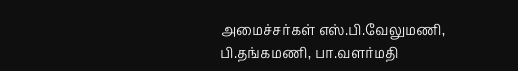அமைச்சர்கள் எஸ்.பி.வேலுமணி, பி.தங்கமணி, பா.வளர்மதி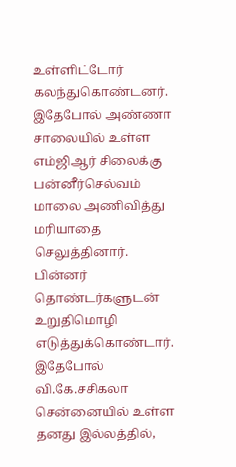உள்ளிட்டோர் கலந்துகொண்டனர்.
இதேபோல் அண்ணா சாலையில் உள்ள எம்ஜிஆர் சிலைக்கு பன்னீர்செல்வம் மாலை அணிவித்து மரியாதை செலுத்தினார். பின்னர் தொண்டர்களுடன் உறுதிமொழி எடுத்துக்கொண்டார்.
இதேபோல் வி.கே.சசிகலா சென்னையில் உள்ள தனது இல்லத்தில்,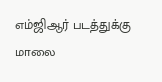எம்ஜிஆர் படத்துக்கு மாலை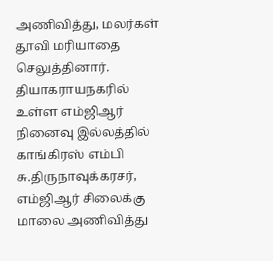அணிவித்து, மலர்கள் தூவி மரியாதை செலுத்தினார்.
தியாகராயநகரில் உள்ள எம்ஜிஆர் நினைவு இல்லத்தில் காங்கிரஸ் எம்பி சு.திருநாவுக்கரசர், எம்ஜிஆர் சிலைக்கு மாலை அணிவித்து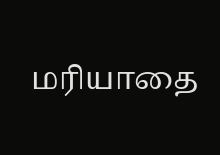மரியாதை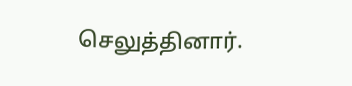செலுத்தினார்.